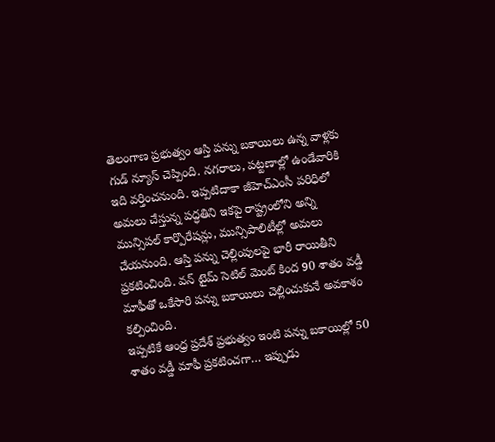తెలంగాణ ప్రభుత్వం ఆస్తి పన్ను బకాయిలు ఉన్న వాళ్లకు గుడ్ న్యూస్ చెప్పింది. నగరాలు, పట్టణాల్లో ఉండేవారికి ఇది వర్తించనుంది. ఇప్పటిదాకా జీహెచ్ఎంసీ పరిధిలో అమలు చేస్తున్న పద్ధతిని ఇకపై రాష్ట్రంలోని అన్ని మున్సిపల్ కార్పొరేషన్లు, మున్సిపాలిటీల్లో అమలు చేయనుంది. ఆస్తి పన్ను చెల్లింపులపై భారీ రాయితీని ప్రకటించింది. వన్ టైమ్ సెటిల్ మెంట్ కింద 90 శాతం వడ్డీ మాఫీతో ఒకేసారి పన్ను బకాయిలు చెల్లించుకునే అవకాశం కల్పించింది.
ఇప్పటికే ఆంధ్ర ప్రదేశ్ ప్రభుత్వం ఇంటి పన్ను బకాయిల్లో 50 శాతం వడ్డీ మాఫీ ప్రకటించగా… ఇప్పుడు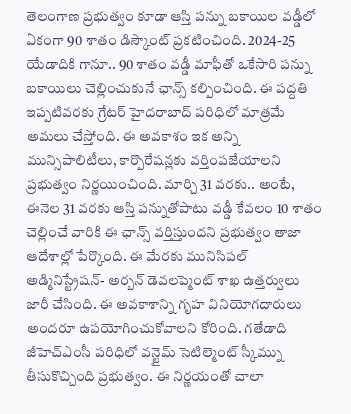తెలంగాణ ప్రభుత్వం కూడా ఆస్తి పన్ను బకాయిల వడ్డీలో ఏకంగా 90 శాతం డిస్కౌంట్ ప్రకటించింది. 2024-25 యేడాదికి గానూ.. 90 శాతం వడ్డీ మాఫీతో ఒకేసారి పన్ను బకాయిలు చెల్లించుకునే ఛాన్స్ కల్పించింది. ఈ పద్దతి ఇప్పటివరకు గ్రేటర్ హైదరాబాద్ పరిధిలో మాత్రమే అమలు చేస్తోంది. ఈ అవకాశం ఇక అన్ని మున్సిపాలిటీలు, కార్పొరేషన్లకు వర్తింపజేయాలని ప్రభుత్వం నిర్ణయించింది. మార్చి 31 వరకు.. అంటే, ఈనెల 31 వరకు ఆస్తి పన్నుతోపాటు వడ్డీ కేవలం 10 శాతం చెల్లించే వారికి ఈ ఛాన్స్ వర్తిస్తుందని ప్రభుత్వం తాజా ఆదేశాల్లో పేర్కొంది. ఈ మేరకు మునిసిపల్ అడ్మినిస్ట్రేషన్- అర్బన్ డెవలప్మెంట్ శాఖ ఉత్తర్వులు జారీ చేసింది. ఈ అవకాశాన్ని గృహ వినియోగదారులు అందరూ ఉపయోగించుకోవాలని కోరింది. గతేడాది జీహెచ్ఎంసీ పరిధిలో వన్టైమ్ సెటిల్మెంట్ స్కీమ్ను తీసుకొచ్చింది ప్రభుత్వం. ఈ నిర్ణయంతో చాలా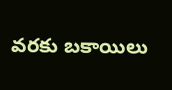వరకు బకాయిలు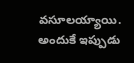వసూలయ్యాయి. అందుకే ఇప్పుడు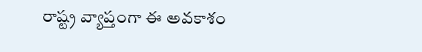రాష్ట్ర వ్యాప్తంగా ఈ అవకాశం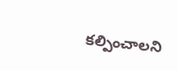కల్పించాలని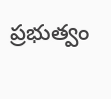ప్రభుత్వం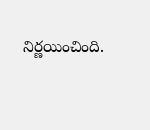నిర్ణయించింది.